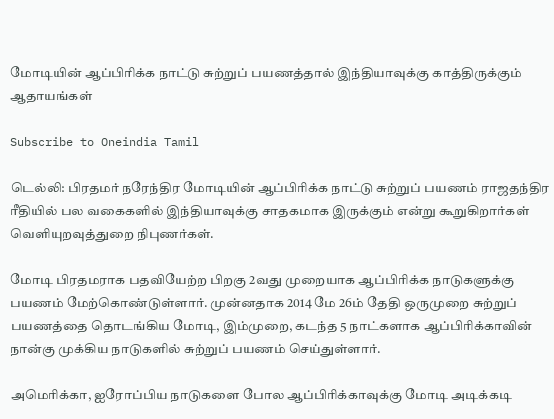மோடியின் ஆப்பிரிக்க நாட்டு சுற்றுப் பயணத்தால் இந்தியாவுக்கு காத்திருக்கும் ஆதாயங்கள்

Subscribe to Oneindia Tamil

டெல்லி: பிரதமர் நரேந்திர மோடியின் ஆப்பிரிக்க நாட்டு சுற்றுப் பயணம் ராஜதந்திர ரீதியில் பல வகைகளில் இந்தியாவுக்கு சாதகமாக இருக்கும் என்று கூறுகிறார்கள் வெளியுறவுத்துறை நிபுணர்கள்.

மோடி பிரதமராக பதவியேற்ற பிறகு 2வது முறையாக ஆப்பிரிக்க நாடுகளுக்கு பயணம் மேற்கொண்டுள்ளார். முன்னதாக 2014 மே 26ம் தேதி ஒருமுறை சுற்றுப் பயணத்தை தொடங்கிய மோடி, இம்முறை, கடந்த 5 நாட்களாக ஆப்பிரிக்காவின் நான்கு முக்கிய நாடுகளில் சுற்றுப் பயணம் செய்துள்ளார்.

அமெரிக்கா, ஐரோப்பிய நாடுகளை போல ஆப்பிரிக்காவுக்கு மோடி அடிக்கடி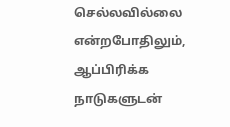செல்லவில்லை என்றபோதிலும், ஆப்பிரிக்க நாடுகளுடன்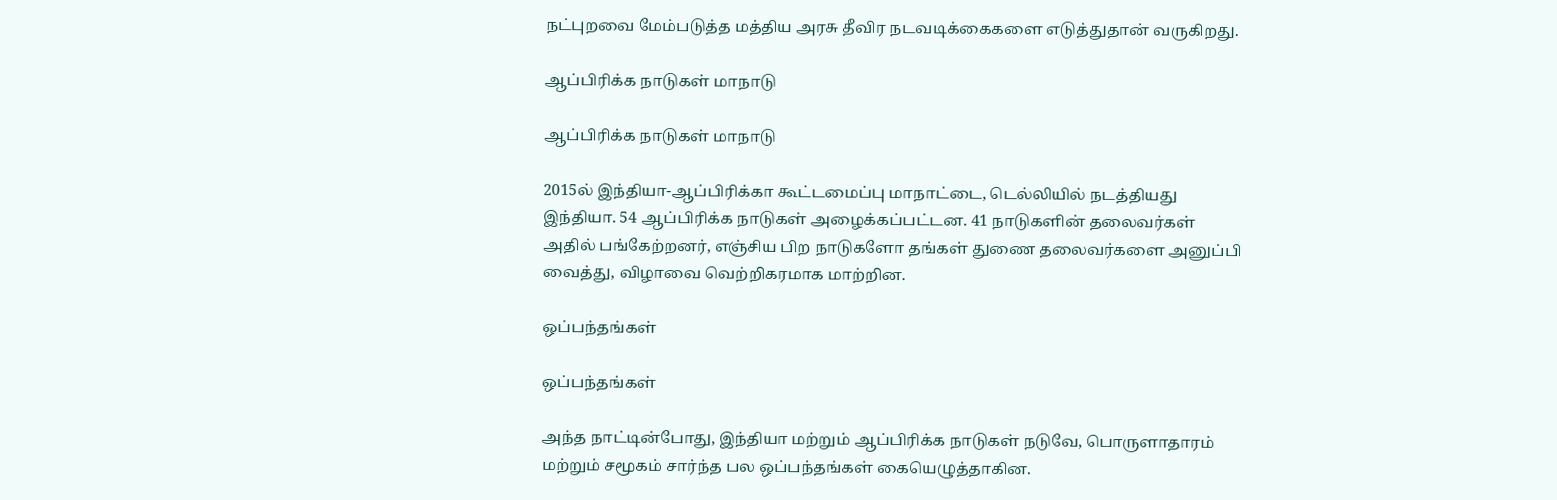நட்புறவை மேம்படுத்த மத்திய அரசு தீவிர நடவடிக்கைகளை எடுத்துதான் வருகிறது.

ஆப்பிரிக்க நாடுகள் மாநாடு

ஆப்பிரிக்க நாடுகள் மாநாடு

2015ல் இந்தியா-ஆப்பிரிக்கா கூட்டமைப்பு மாநாட்டை, டெல்லியில் நடத்தியது இந்தியா. 54 ஆப்பிரிக்க நாடுகள் அழைக்கப்பட்டன. 41 நாடுகளின் தலைவர்கள் அதில் பங்கேற்றனர், எஞ்சிய பிற நாடுகளோ தங்கள் துணை தலைவர்களை அனுப்பி வைத்து, விழாவை வெற்றிகரமாக மாற்றின.

ஒப்பந்தங்கள்

ஒப்பந்தங்கள்

அந்த நாட்டின்போது, இந்தியா மற்றும் ஆப்பிரிக்க நாடுகள் நடுவே, பொருளாதாரம் மற்றும் சமூகம் சார்ந்த பல ஒப்பந்தங்கள் கையெழுத்தாகின.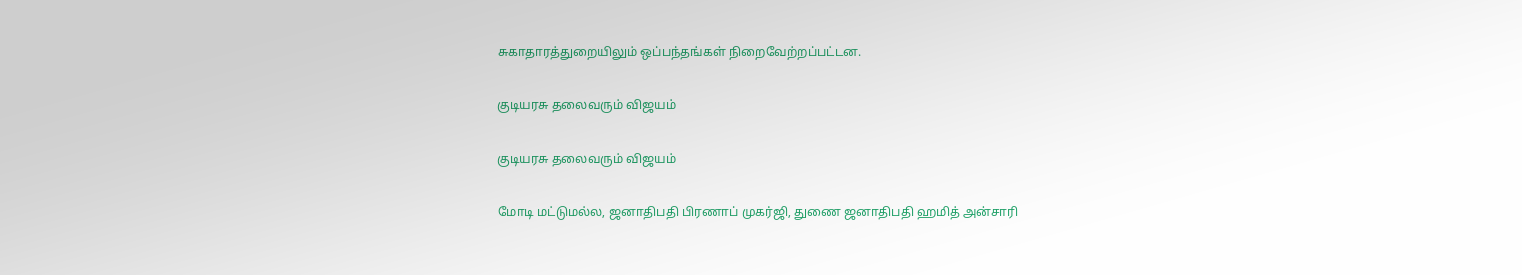சுகாதாரத்துறையிலும் ஒப்பந்தங்கள் நிறைவேற்றப்பட்டன.

குடியரசு தலைவரும் விஜயம்

குடியரசு தலைவரும் விஜயம்

மோடி மட்டுமல்ல, ஜனாதிபதி பிரணாப் முகர்ஜி, துணை ஜனாதிபதி ஹமித் அன்சாரி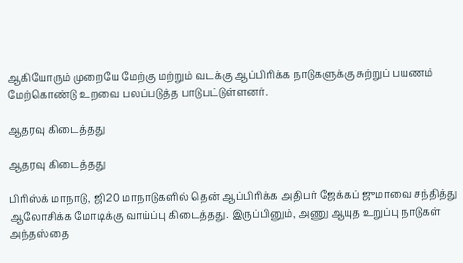ஆகியோரும் முறையே மேற்கு மற்றும் வடக்கு ஆப்பிரிக்க நாடுகளுக்கு சுற்றுப் பயணம் மேற்கொண்டு உறவை பலப்படுத்த பாடுபட்டுள்ளனர்.

ஆதரவு கிடைத்தது

ஆதரவு கிடைத்தது

பிரிஸ்க் மாநாடு, ஜி20 மாநாடுகளில் தென் ஆப்பிரிக்க அதிபர் ஜேக்கப் ஜுமாவை சந்தித்து ஆலோசிக்க மோடிக்கு வாய்ப்பு கிடைத்தது. இருப்பினும், அணு ஆயுத உறுப்பு நாடுகள் அந்தஸ்தை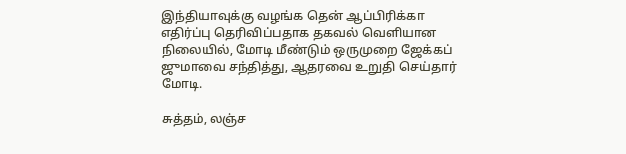இந்தியாவுக்கு வழங்க தென் ஆப்பிரிக்கா எதிர்ப்பு தெரிவிப்பதாக தகவல் வெளியான நிலையில், மோடி மீண்டும் ஒருமுறை ஜேக்கப் ஜுமாவை சந்தித்து, ஆதரவை உறுதி செய்தார் மோடி.

சுத்தம், லஞ்ச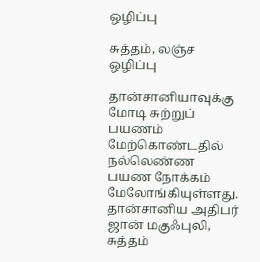ஒழிப்பு

சுத்தம், லஞ்ச ஒழிப்பு

தான்சானியாவுக்கு மோடி சுற்றுப் பயணம் மேற்கொண்டதில் நல்லெண்ண பயண நோக்கம் மேலோங்கியுள்ளது. தான்சானிய அதிபர் ஜான் மகுஃபுலி, சுத்தம்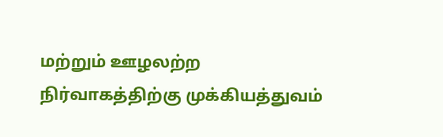மற்றும் ஊழலற்ற நிர்வாகத்திற்கு முக்கியத்துவம்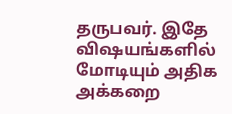தருபவர். இதே விஷயங்களில் மோடியும் அதிக அக்கறை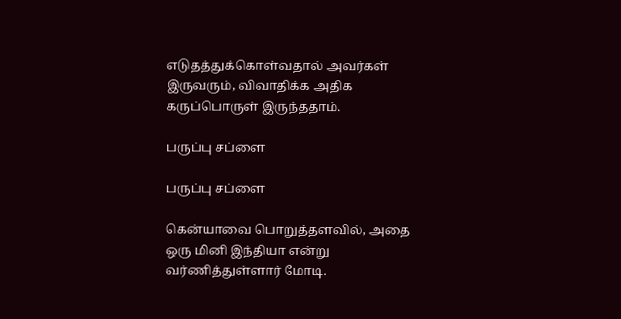எடுதத்துக்கொள்வதால் அவர்கள் இருவரும், விவாதிக்க அதிக கருப்பொருள் இருந்ததாம்.

பருப்பு சப்ளை

பருப்பு சப்ளை

கென்யாவை பொறுத்தளவில், அதை ஒரு மினி இந்தியா என்று வர்ணித்துள்ளார் மோடி.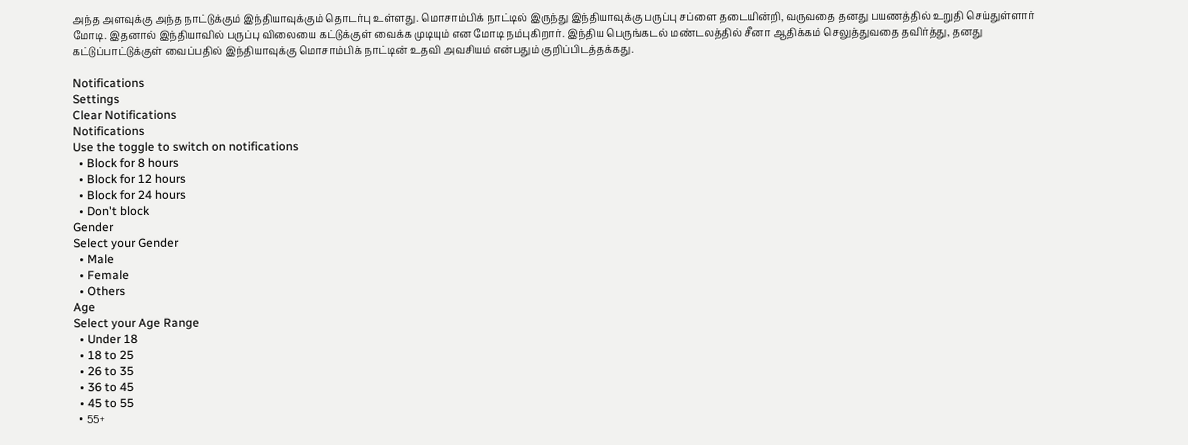அந்த அளவுக்கு அந்த நாட்டுக்கும் இந்தியாவுக்கும் தொடர்பு உள்ளது. மொசாம்பிக் நாட்டில் இருந்து இந்தியாவுக்கு பருப்பு சப்ளை தடையின்றி, வருவதை தனது பயணத்தில் உறுதி செய்துள்ளார் மோடி. இதனால் இந்தியாவில் பருப்பு விலையை கட்டுக்குள் வைக்க முடியும் என மோடி நம்புகிறார். இந்திய பெருங்கடல் மண்டலத்தில் சீனா ஆதிக்கம் செலுத்துவதை தவிர்த்து, தனது கட்டுப்பாட்டுக்குள் வைப்பதில் இந்தியாவுக்கு மொசாம்பிக் நாட்டின் உதவி அவசியம் என்பதும் குறிப்பிடத்தக்கது.

Notifications
Settings
Clear Notifications
Notifications
Use the toggle to switch on notifications
  • Block for 8 hours
  • Block for 12 hours
  • Block for 24 hours
  • Don't block
Gender
Select your Gender
  • Male
  • Female
  • Others
Age
Select your Age Range
  • Under 18
  • 18 to 25
  • 26 to 35
  • 36 to 45
  • 45 to 55
  • 55+